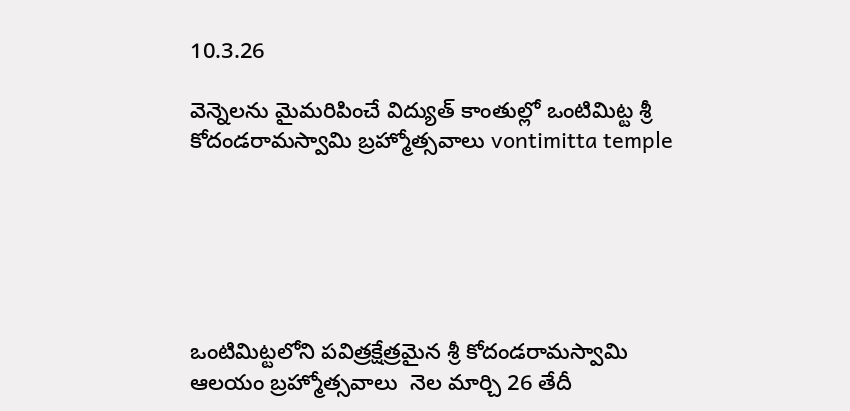10.3.26

వెన్నెలను మైమరిపించే విద్యుత్ కాంతుల్లో ఒంటిమిట్ట శ్రీ కోదండరామస్వామి బ్రహ్మోత్సవాలు vontimitta temple






ఒంటిమిట్టలోని పవిత్రక్షేత్రమైన శ్రీ కోదండరామస్వామి ఆలయం బ్రహ్మోత్సవాలు  నెల మార్చి 26 తేదీ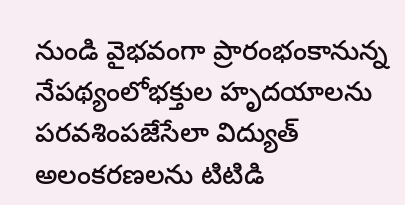నుండి వైభవంగా ప్రారంభంకానున్న నేపథ్యంలోభక్తుల హృదయాలను పరవశింపజేసేలా విద్యుత్ అలంకరణలను టిటిడి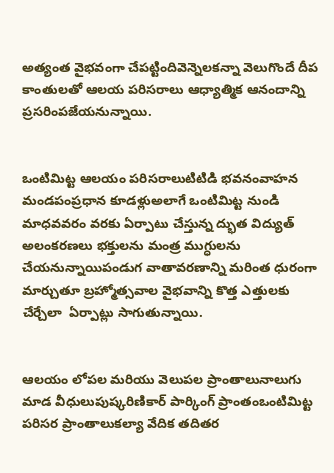అత్యంత వైభవంగా చేపట్టిందివెన్నెలకన్నా వెలుగొందే దీప కాంతులతో ఆలయ పరిసరాలు ఆధ్యాత్మిక ఆనందాన్ని ప్రసరింపజేయనున్నాయి.


ఒంటిమిట్ట ఆలయం పరిసరాలుటిటిడి భవనంవాహన మండపంప్రధాన కూడళ్లుఅలాగే ఒంటిమిట్ట నుండి మాధవవరం వరకు ఏర్పాటు చేస్తున్న ద్భుత విద్యుత్ అలంకరణలు భక్తులను మంత్ర ముగ్ధులను చేయనున్నాయిపండుగ వాతావరణాన్ని మరింత ధురంగా మార్చుతూ బ్రహ్మోత్సవాల వైభవాన్ని కొత్త ఎత్తులకు చేర్చేలా  ఏర్పాట్లు సాగుతున్నాయి.


ఆలయం లోపల మరియు వెలుపల ప్రాంతాలునాలుగు మాడ వీధులుపుష్కరిణికార్ పార్కింగ్ ప్రాంతంఒంటిమిట్ట పరిసర ప్రాంతాలుకల్యా వేదిక తదితర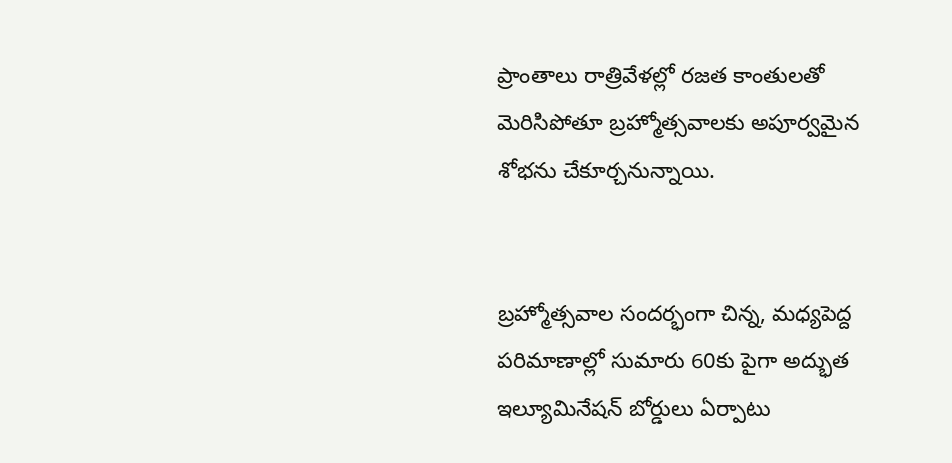ప్రాంతాలు రాత్రివేళల్లో రజత కాంతులతో మెరిసిపోతూ బ్రహ్మోత్సవాలకు అపూర్వమైన శోభను చేకూర్చనున్నాయి.


బ్రహ్మోత్సవాల సందర్భంగా చిన్న, మధ్యపెద్ద పరిమాణాల్లో సుమారు 60కు పైగా అద్భుత ఇల్యూమినేషన్ బోర్డులు ఏర్పాటు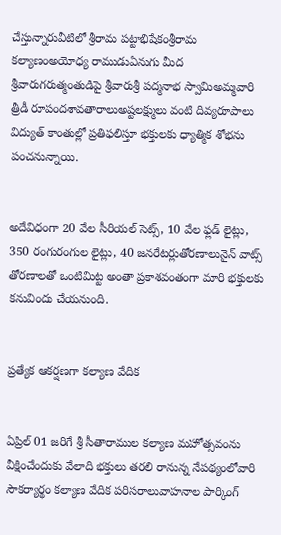చేస్తున్నారువీటిలో శ్రీరామ పట్టాభిషేకంశ్రీరామ కల్యాణంఅయోధ్య రాముడుఏనుగు మీద శ్రీవారుగరుత్మంతుడిపై శ్రీవారుశ్రీ పద్మనాభ స్వామిఅమ్మవారి త్రీడీ రూపందశావతారాలుఅష్టలక్ష్ములు వంటి దివ్యరూపాలు విద్యుత్ కాంతుల్లో ప్రతిఫలిస్తూ భక్తులకు ధ్యాత్మిక శోభను  పంచనున్నాయి.


అదేవిధంగా 20 వేల సీరియల్ సెట్స్, 10 వేల ఫ్లడ్ లైట్లు, 350 రంగురంగుల లైట్లు, 40 జనరేటర్లుతోరణాలునైన్ వాట్స్ తోరణాలతో ఒంటిమిట్ట అంతా ప్రకాశవంతంగా మారి భక్తులకు కనువిందు చేయనుంది.


ప్రత్యేక ఆకర్షణగా కల్యాణ వేదిక


ఏప్రిల్ 01 జరిగే శ్రీ సీతారాముల కల్యాణ మహోత్సవంను వీక్షించేందుకు వేలాది భక్తులు తరలి రానున్న నేపథ్యంలోవారి సౌకర్యార్థం కల్యాణ వేదిక పరిసరాలువాహనాల పార్కింగ్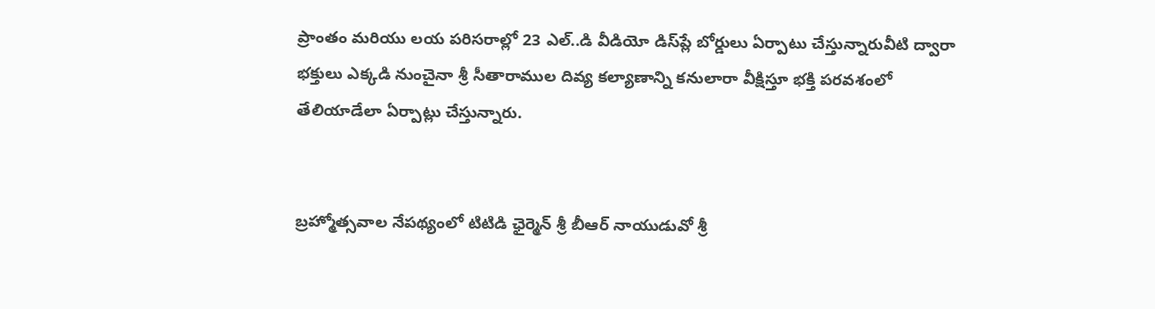ప్రాంతం మరియు లయ పరిసరాల్లో 23 ఎల్..డి వీడియో డిస్‌ప్లే బోర్డులు ఏర్పాటు చేస్తున్నారువీటి ద్వారా భక్తులు ఎక్కడి నుంచైనా శ్రీ సీతారాముల దివ్య కల్యాణాన్ని కనులారా వీక్షిస్తూ భక్తి పరవశంలో తేలియాడేలా ఏర్పాట్లు చేస్తున్నారు.


బ్రహ్మోత్సవాల నేపథ్యంలో టిటిడి ఛైర్మెన్ శ్రీ బీఆర్ నాయుడువో శ్రీ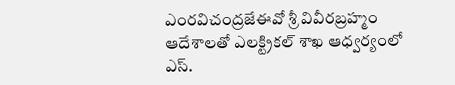ఎంరవిచంద్రజేఈవో శ్రీ వివీరబ్రహ్మం ఆదేశాలతో ఎలక్ట్రికల్ శాఖ ఆధ్వర్యంలో ఎస్.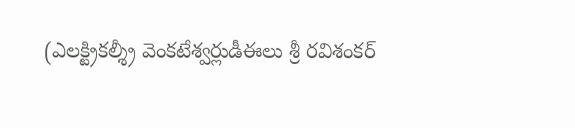(ఎలక్ట్రికల్శ్రీ వెంకటేశ్వర్లుడీఈలు శ్రీ రవిశంకర్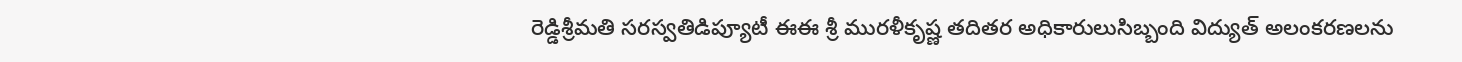రెడ్డిశ్రీమతి సరస్వతిడిప్యూటీ ఈఈ శ్రీ మురళీకృష్ణ తదితర అధికారులుసిబ్బంది విద్యుత్ అలంకరణలను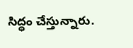సిద్ధం చేస్తున్నారు.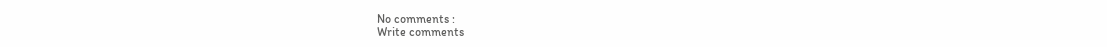No comments :
Write comments